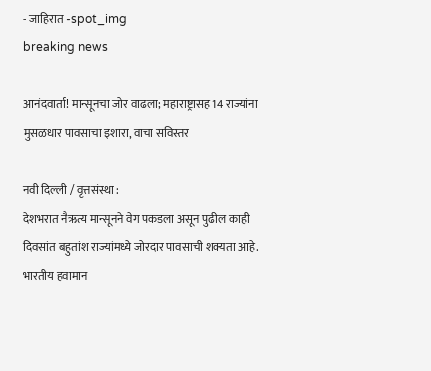- जाहिरात -spot_img
breaking news

आनंदवार्ता! मान्सूनचा जोर वाढला; महाराष्ट्रासह 14 राज्यांना मुसळधार पावसाचा इशारा, वाचा सविस्तर

नवी दिल्ली / वृत्तसंस्था :
देशभरात नैऋत्य मान्सूनने वेग पकडला असून पुढील काही दिवसांत बहुतांश राज्यांमध्ये जोरदार पावसाची शक्यता आहे. भारतीय हवामान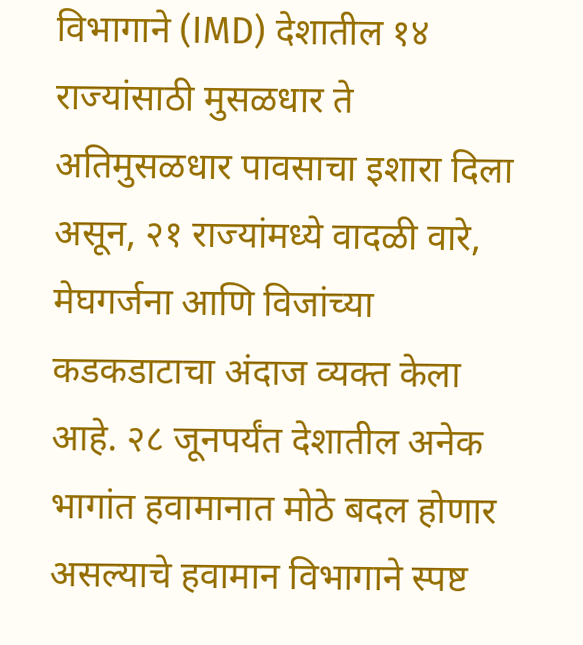विभागाने (IMD) देशातील १४ राज्यांसाठी मुसळधार ते अतिमुसळधार पावसाचा इशारा दिला असून, २१ राज्यांमध्ये वादळी वारे, मेघगर्जना आणि विजांच्या कडकडाटाचा अंदाज व्यक्त केला आहे. २८ जूनपर्यंत देशातील अनेक भागांत हवामानात मोठे बदल होणार असल्याचे हवामान विभागाने स्पष्ट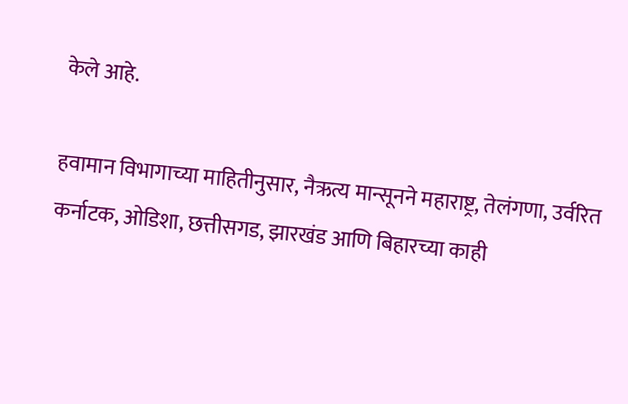केले आहे.

हवामान विभागाच्या माहितीनुसार, नैऋत्य मान्सूनने महाराष्ट्र, तेलंगणा, उर्वरित कर्नाटक, ओडिशा, छत्तीसगड, झारखंड आणि बिहारच्या काही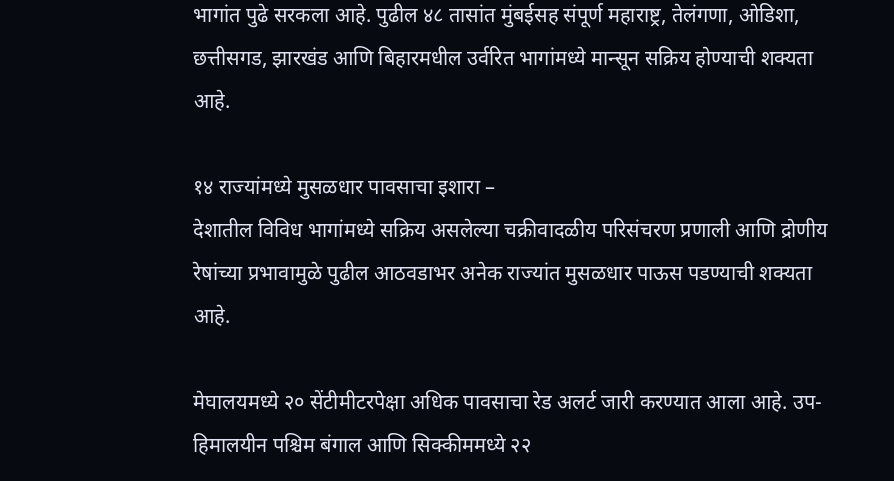भागांत पुढे सरकला आहे. पुढील ४८ तासांत मुंबईसह संपूर्ण महाराष्ट्र, तेलंगणा, ओडिशा, छत्तीसगड, झारखंड आणि बिहारमधील उर्वरित भागांमध्ये मान्सून सक्रिय होण्याची शक्यता आहे.

१४ राज्यांमध्ये मुसळधार पावसाचा इशारा –
देशातील विविध भागांमध्ये सक्रिय असलेल्या चक्रीवादळीय परिसंचरण प्रणाली आणि द्रोणीय रेषांच्या प्रभावामुळे पुढील आठवडाभर अनेक राज्यांत मुसळधार पाऊस पडण्याची शक्यता आहे.

मेघालयमध्ये २० सेंटीमीटरपेक्षा अधिक पावसाचा रेड अलर्ट जारी करण्यात आला आहे. उप-हिमालयीन पश्चिम बंगाल आणि सिक्कीममध्ये २२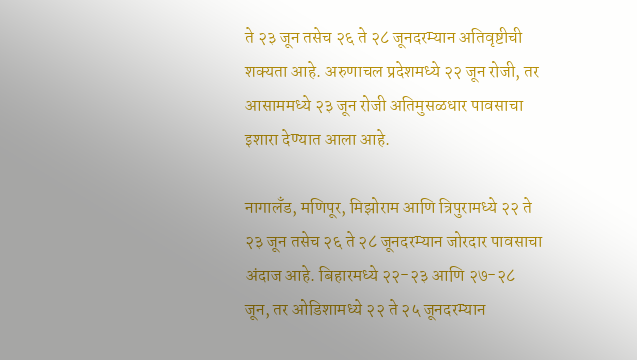ते २३ जून तसेच २६ ते २८ जूनदरम्यान अतिवृष्टीची शक्यता आहे. अरुणाचल प्रदेशमध्ये २२ जून रोजी, तर आसाममध्ये २३ जून रोजी अतिमुसळधार पावसाचा इशारा देण्यात आला आहे.

नागालँड, मणिपूर, मिझोराम आणि त्रिपुरामध्ये २२ ते २३ जून तसेच २६ ते २८ जूनदरम्यान जोरदार पावसाचा अंदाज आहे. बिहारमध्ये २२-२३ आणि २७-२८ जून, तर ओडिशामध्ये २२ ते २५ जूनदरम्यान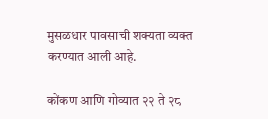मुसळधार पावसाची शक्यता व्यक्त करण्यात आली आहे.

कोंकण आणि गोव्यात २२ ते २८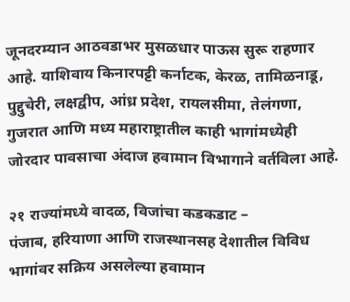जूनदरम्यान आठवडाभर मुसळधार पाऊस सुरू राहणार आहे. याशिवाय किनारपट्टी कर्नाटक, केरळ, तामिळनाडू, पुद्दुचेरी, लक्षद्वीप, आंध्र प्रदेश, रायलसीमा, तेलंगणा, गुजरात आणि मध्य महाराष्ट्रातील काही भागांमध्येही जोरदार पावसाचा अंदाज हवामान विभागाने वर्तविला आहे.

२१ राज्यांमध्ये वादळ, विजांचा कडकडाट –
पंजाब, हरियाणा आणि राजस्थानसह देशातील विविध भागांवर सक्रिय असलेल्या हवामान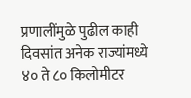प्रणालींमुळे पुढील काही दिवसांत अनेक राज्यांमध्ये ४० ते ८० किलोमीटर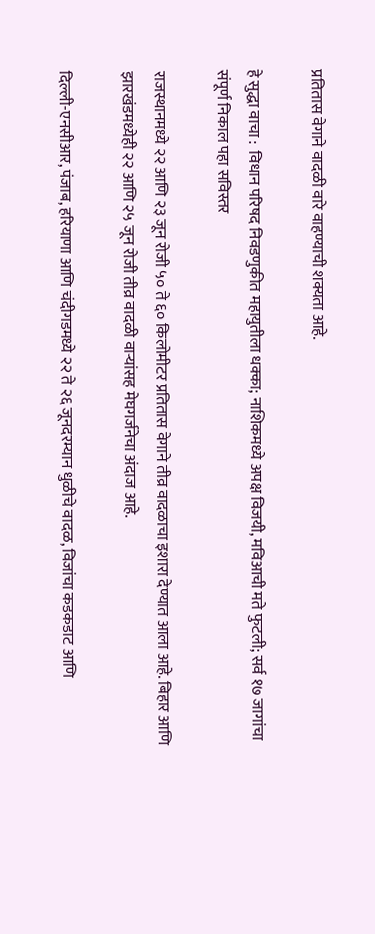प्रतितास वेगाने वादळी वारे वाहण्याची शक्यता आहे.

हे सुद्धा वाचा :  विधान परिषद निवडणुकीत महायुतीला धक्का; नाशिकमध्ये अपक्ष विजयी, मविआची मते फुटली; सर्व १७ जागांचा संपूर्ण निकाल पहा सविस्तर

राजस्थानमध्ये २२ आणि २३ जून रोजी ५० ते ६० किलोमीटर प्रतितास वेगाने तीव्र वादळाचा इशारा देण्यात आला आहे. बिहार आणि झारखंडमध्येही २२ आणि २५ जून रोजी तीव्र वादळी वाऱ्यांसह मेघगर्जनेचा अंदाज आहे.

दिल्ली-एनसीआर, पंजाब, हरियाणा आणि चंदीगडमध्ये २२ ते २६ जूनदरम्यान धुळीचे वादळ, विजांचा कडकडाट आणि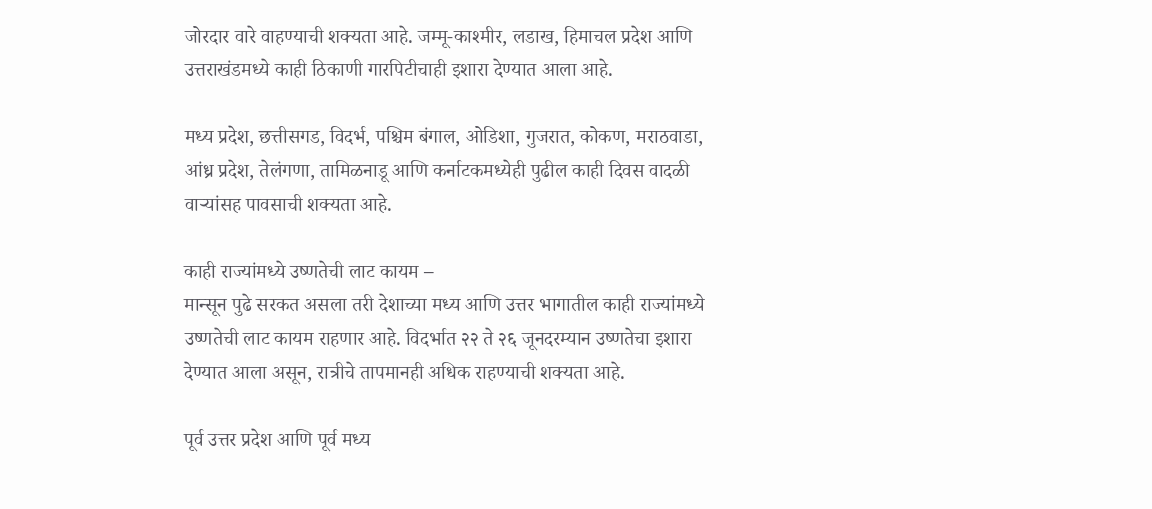जोरदार वारे वाहण्याची शक्यता आहे. जम्मू-काश्मीर, लडाख, हिमाचल प्रदेश आणि उत्तराखंडमध्ये काही ठिकाणी गारपिटीचाही इशारा देण्यात आला आहे.

मध्य प्रदेश, छत्तीसगड, विदर्भ, पश्चिम बंगाल, ओडिशा, गुजरात, कोकण, मराठवाडा, आंध्र प्रदेश, तेलंगणा, तामिळनाडू आणि कर्नाटकमध्येही पुढील काही दिवस वादळी वाऱ्यांसह पावसाची शक्यता आहे.

काही राज्यांमध्ये उष्णतेची लाट कायम –
मान्सून पुढे सरकत असला तरी देशाच्या मध्य आणि उत्तर भागातील काही राज्यांमध्ये उष्णतेची लाट कायम राहणार आहे. विदर्भात २२ ते २६ जूनदरम्यान उष्णतेचा इशारा देण्यात आला असून, रात्रीचे तापमानही अधिक राहण्याची शक्यता आहे.

पूर्व उत्तर प्रदेश आणि पूर्व मध्य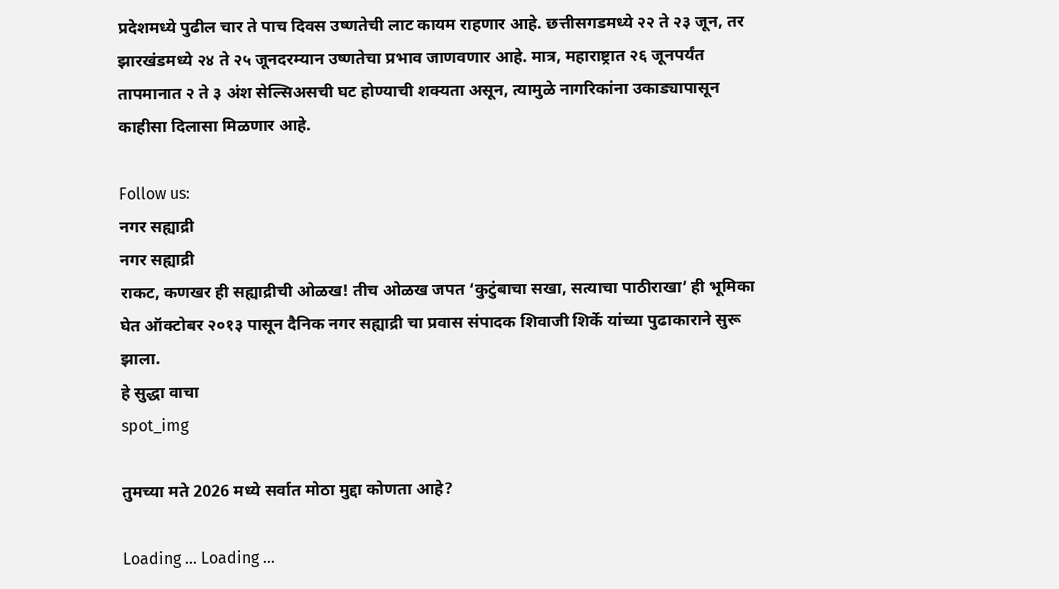प्रदेशमध्ये पुढील चार ते पाच दिवस उष्णतेची लाट कायम राहणार आहे. छत्तीसगडमध्ये २२ ते २३ जून, तर झारखंडमध्ये २४ ते २५ जूनदरम्यान उष्णतेचा प्रभाव जाणवणार आहे. मात्र, महाराष्ट्रात २६ जूनपर्यंत तापमानात २ ते ३ अंश सेल्सिअसची घट होण्याची शक्यता असून, त्यामुळे नागरिकांना उकाड्यापासून काहीसा दिलासा मिळणार आहे.

Follow us:
नगर सह्याद्री
नगर सह्याद्री
राकट, कणखर ही सह्याद्रीची ओळख! तीच ओळख जपत ‘कुटुंबाचा सखा, सत्याचा पाठीराखा’ ही भूमिका घेत ऑक्टोबर २०१३ पासून दैनिक नगर सह्याद्री चा प्रवास संपादक शिवाजी शिर्के यांच्या पुढाकाराने सुरू झाला.
हे सुद्धा वाचा
spot_img

तुमच्या मते 2026 मध्ये सर्वात मोठा मुद्दा कोणता आहे?

Loading ... Loading ...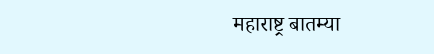महाराष्ट्र बातम्या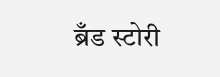ब्रँड स्टोरी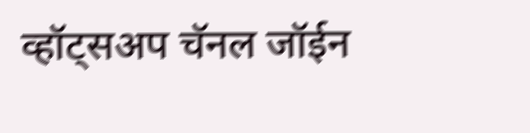व्हॉट्सअप चॅनल जॉईन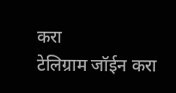करा
टेलिग्राम जॉईन करा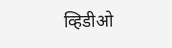व्हिडीओ